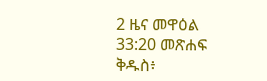2 ዜና መዋዕል 33:20 መጽሐፍ ቅዱስ፥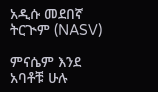አዲሱ መደበኛ ትርጒም (NASV)

ምናሴም እንደ አባቶቹ ሁሉ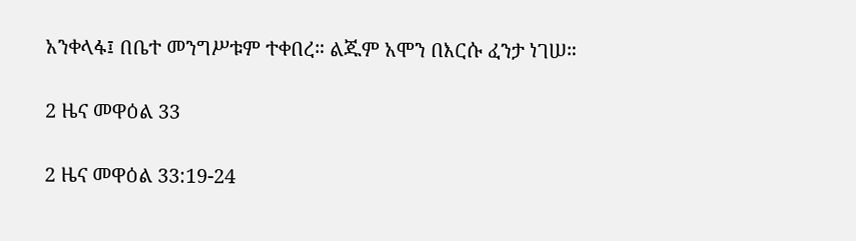አንቀላፋ፤ በቤተ መንግሥቱም ተቀበረ። ልጁም አሞን በእርሱ ፈንታ ነገሠ።

2 ዜና መዋዕል 33

2 ዜና መዋዕል 33:19-24